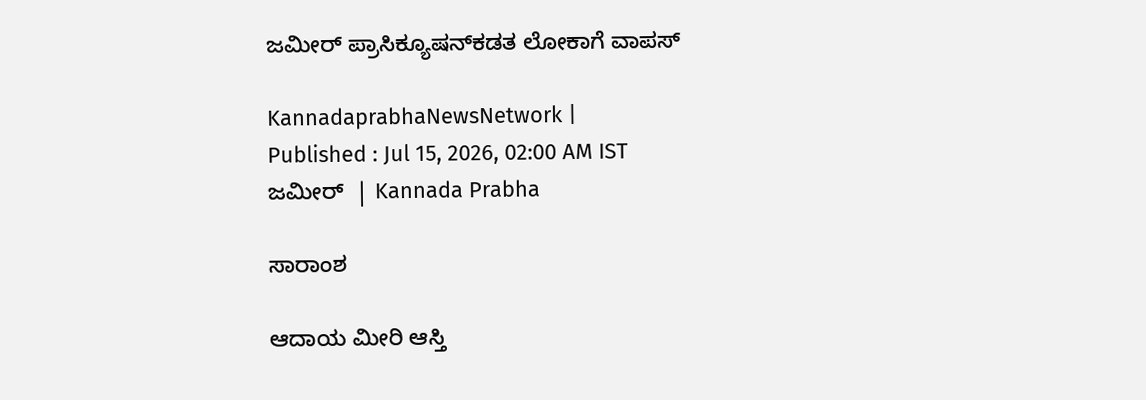ಜಮೀರ್‌ ಪ್ರಾಸಿಕ್ಯೂಷನ್‌ಕಡತ ಲೋಕಾಗೆ ವಾಪಸ್‌

KannadaprabhaNewsNetwork |
Published : Jul 15, 2026, 02:00 AM IST
ಜಮೀರ್‌  | Kannada Prabha

ಸಾರಾಂಶ

ಆದಾಯ ಮೀರಿ ಆಸ್ತಿ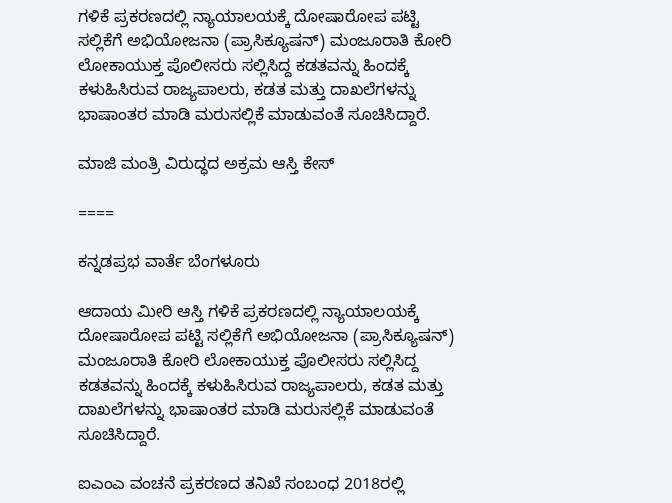ಗಳಿಕೆ ಪ್ರಕರಣದಲ್ಲಿ ನ್ಯಾಯಾಲಯಕ್ಕೆ ದೋಷಾರೋಪ ಪಟ್ಟಿ ಸಲ್ಲಿಕೆಗೆ ಅಭಿಯೋಜನಾ (ಪ್ರಾಸಿಕ್ಯೂಷನ್‌) ಮಂಜೂರಾತಿ ಕೋರಿ ಲೋಕಾಯುಕ್ತ ಪೊಲೀಸರು ಸಲ್ಲಿಸಿದ್ದ ಕಡತವನ್ನು ಹಿಂದಕ್ಕೆ ಕಳುಹಿಸಿರುವ ರಾಜ್ಯಪಾಲರು, ಕಡತ ಮತ್ತು ದಾಖಲೆಗಳನ್ನು ಭಾಷಾಂತರ ಮಾಡಿ ಮರುಸಲ್ಲಿಕೆ ಮಾಡುವಂತೆ ಸೂಚಿಸಿದ್ದಾರೆ.

ಮಾಜಿ ಮಂತ್ರಿ ವಿರುದ್ಧದ ಅಕ್ರಮ ಆಸ್ತಿ ಕೇಸ್‌

====

ಕನ್ನಡಪ್ರಭ ವಾರ್ತೆ ಬೆಂಗಳೂರು

ಆದಾಯ ಮೀರಿ ಆಸ್ತಿ ಗಳಿಕೆ ಪ್ರಕರಣದಲ್ಲಿ ನ್ಯಾಯಾಲಯಕ್ಕೆ ದೋಷಾರೋಪ ಪಟ್ಟಿ ಸಲ್ಲಿಕೆಗೆ ಅಭಿಯೋಜನಾ (ಪ್ರಾಸಿಕ್ಯೂಷನ್‌) ಮಂಜೂರಾತಿ ಕೋರಿ ಲೋಕಾಯುಕ್ತ ಪೊಲೀಸರು ಸಲ್ಲಿಸಿದ್ದ ಕಡತವನ್ನು ಹಿಂದಕ್ಕೆ ಕಳುಹಿಸಿರುವ ರಾಜ್ಯಪಾಲರು, ಕಡತ ಮತ್ತು ದಾಖಲೆಗಳನ್ನು ಭಾಷಾಂತರ ಮಾಡಿ ಮರುಸಲ್ಲಿಕೆ ಮಾಡುವಂತೆ ಸೂಚಿಸಿದ್ದಾರೆ.

ಐಎಂಎ ವಂಚನೆ ಪ್ರಕರಣದ ತನಿಖೆ ಸಂಬಂಧ 2018ರಲ್ಲಿ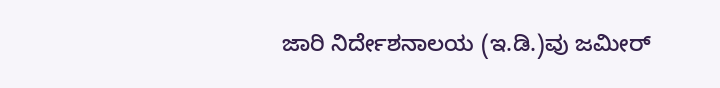ಜಾರಿ ನಿರ್ದೇಶನಾಲಯ (ಇ.ಡಿ.)ವು ಜಮೀರ್‌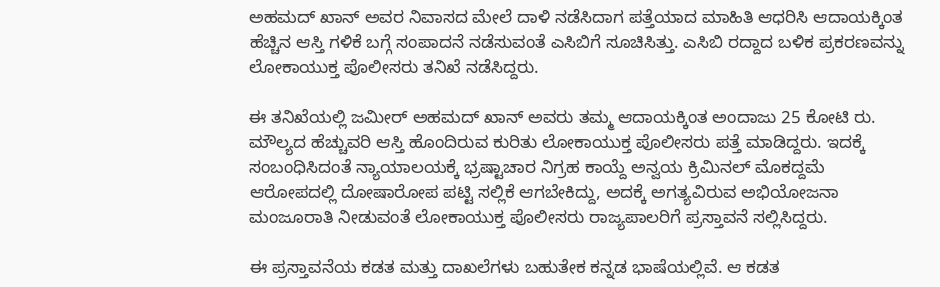ಅಹಮದ್‌ ಖಾನ್‌ ಅವರ ನಿವಾಸದ ಮೇಲೆ ದಾಳಿ ನಡೆಸಿದಾಗ ಪತ್ತೆಯಾದ ಮಾಹಿತಿ ಆಧರಿಸಿ ಆದಾಯಕ್ಕಿಂತ ಹೆಚ್ಚಿನ ಆಸ್ತಿ ಗಳಿಕೆ ಬಗ್ಗೆ ಸಂಪಾದನೆ ನಡೆಸುವಂತೆ ಎಸಿಬಿಗೆ ಸೂಚಿಸಿತ್ತು. ಎಸಿಬಿ ರದ್ದಾದ ಬಳಿಕ ಪ್ರಕರಣವನ್ನು ಲೋಕಾಯುಕ್ತ ಪೊಲೀಸರು ತನಿಖೆ ನಡೆಸಿದ್ದರು.

ಈ ತನಿಖೆಯಲ್ಲಿ ಜಮೀರ್‌ ಅಹಮದ್ ಖಾನ್‌ ಅವರು ತಮ್ಮ ಆದಾಯಕ್ಕಿಂತ ಅಂದಾಜು 25 ಕೋಟಿ ರು. ಮೌಲ್ಯದ ಹೆಚ್ಚುವರಿ ಆಸ್ತಿ ಹೊಂದಿರುವ ಕುರಿತು ಲೋಕಾಯುಕ್ತ ಪೊಲೀಸರು ಪತ್ತೆ ಮಾಡಿದ್ದರು. ಇದಕ್ಕೆ ಸಂಬಂಧಿಸಿದಂತೆ ನ್ಯಾಯಾಲಯಕ್ಕೆ ಭ್ರಷ್ಟಾಚಾರ ನಿಗ್ರಹ ಕಾಯ್ದೆ ಅನ್ವಯ ಕ್ರಿಮಿನಲ್‌ ಮೊಕದ್ದಮೆ ಆರೋಪದಲ್ಲಿ ದೋಷಾರೋಪ ಪಟ್ಟಿ ಸಲ್ಲಿಕೆ ಆಗಬೇಕಿದ್ದು, ಅದಕ್ಕೆ ಅಗತ್ಯವಿರುವ ಅಭಿಯೋಜನಾ ಮಂಜೂರಾತಿ ನೀಡುವಂತೆ ಲೋಕಾಯುಕ್ತ ಪೊಲೀಸರು ರಾಜ್ಯಪಾಲರಿಗೆ ಪ್ರಸ್ತಾವನೆ ಸಲ್ಲಿಸಿದ್ದರು.

ಈ ಪ್ರಸ್ತಾವನೆಯ ಕಡತ ಮತ್ತು ದಾಖಲೆಗಳು ಬಹುತೇಕ ಕನ್ನಡ ಭಾಷೆಯಲ್ಲಿವೆ. ಆ ಕಡತ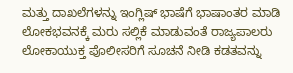ಮತ್ತು ದಾಖಲೆಗಳನ್ನು ಇಂಗ್ಲಿಷ್‌ ಭಾಷೆಗೆ ಭಾಷಾಂತರ ಮಾಡಿ ಲೋಕಭವನಕ್ಕೆ ಮರು ಸಲ್ಲಿಕೆ ಮಾಡುವಂತೆ ರಾಜ್ಯಪಾಲರು ಲೋಕಾಯುಕ್ತ ಪೊಲೀಸರಿಗೆ ಸೂಚನೆ ನೀಡಿ ಕಡತವನ್ನು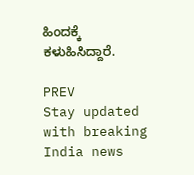ಹಿಂದಕ್ಕೆ ಕಳುಹಿಸಿದ್ದಾರೆ.

PREV
Stay updated with breaking India news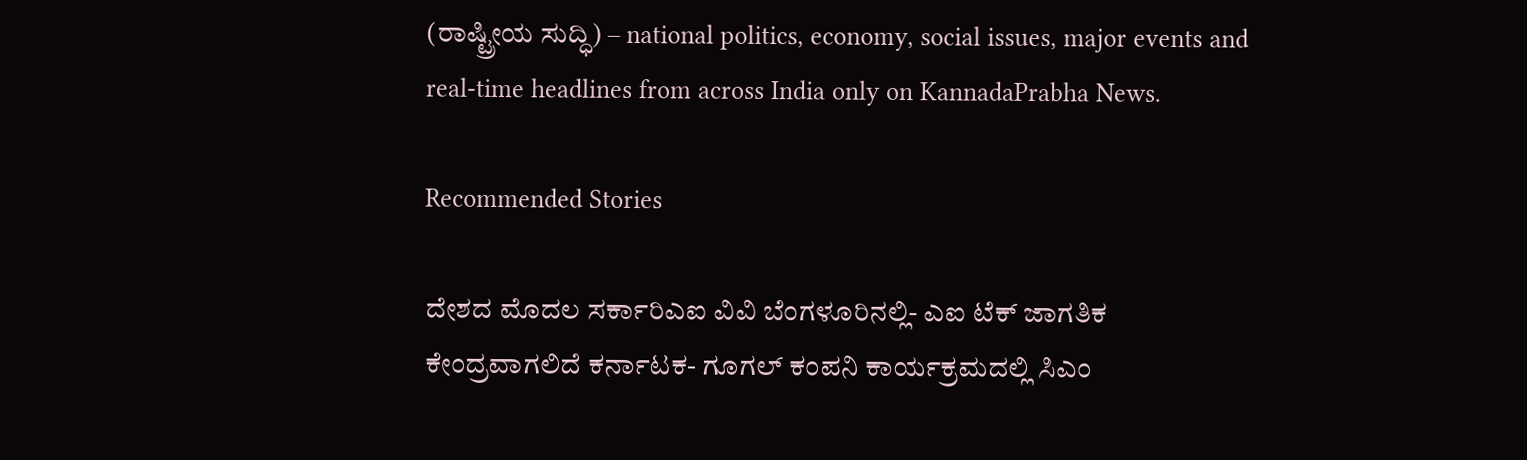(ರಾಷ್ಟ್ರೀಯ ಸುದ್ಧಿ) – national politics, economy, social issues, major events and real‑time headlines from across India only on KannadaPrabha News.

Recommended Stories

ದೇಶದ ಮೊದಲ ಸರ್ಕಾರಿಎಐ ವಿವಿ ಬೆಂಗಳೂರಿನಲ್ಲಿ- ಎಐ ಟೆಕ್‌ ಜಾಗತಿಕ ಕೇಂದ್ರವಾಗಲಿದೆ ಕರ್ನಾಟಕ- ಗೂಗಲ್‌ ಕಂಪನಿ ಕಾರ್ಯಕ್ರಮದಲ್ಲಿ ಸಿಎಂ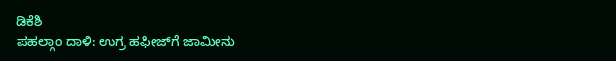ಡಿಕೆಶಿ
ಪಹಲ್ಗಾಂ ದಾಳಿ: ಉಗ್ರ ಹಫೀಜ್‌ಗೆ ಜಾಮೀನು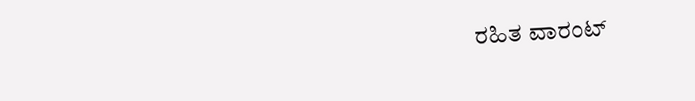ರಹಿತ ವಾರಂಟ್